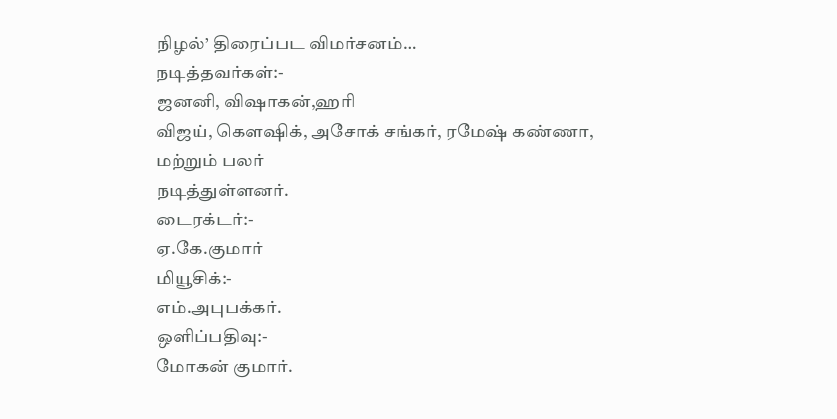நிழல்’ திரைப்பட விமர்சனம்…
நடித்தவர்கள்:-
ஜனனி, விஷாகன்,ஹரி
விஜய், கெளஷிக், அசோக் சங்கர், ரமேஷ் கண்ணா, மற்றும் பலர்
நடித்துள்ளனர்.
டைரக்டர்:-
ஏ.கே.குமார்
மியூசிக்:-
எம்.அபுபக்கர்.
ஒளிப்பதிவு:-
மோகன் குமார்.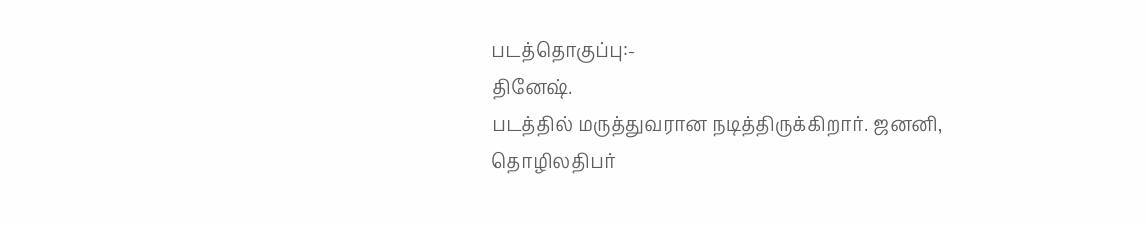படத்தொகுப்பு:-
தினேஷ்.
படத்தில் மருத்துவரான நடித்திருக்கிறார். ஜனனி,
தொழிலதிபர்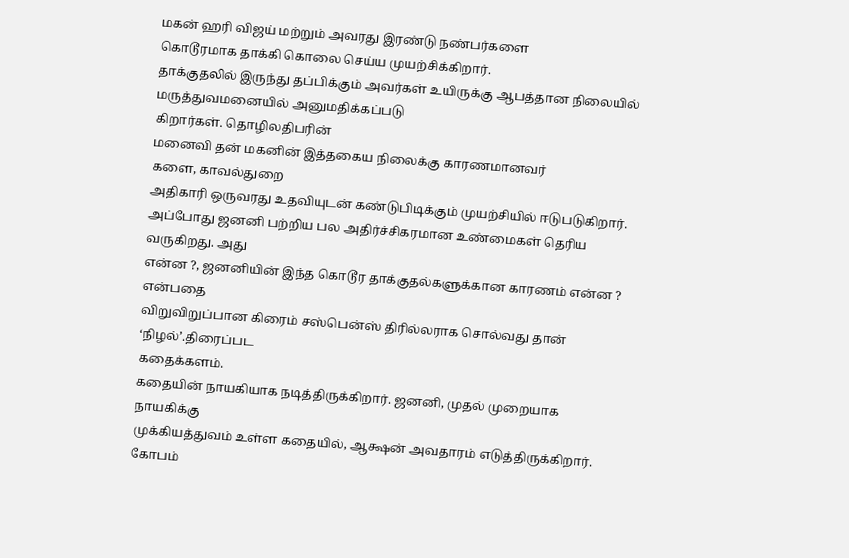மகன் ஹரி விஜய் மற்றும் அவரது இரண்டு நண்பர்களை
கொடூரமாக தாக்கி கொலை செய்ய முயற்சிக்கிறார்.
தாக்குதலில் இருந்து தப்பிக்கும் அவர்கள் உயிருக்கு ஆபத்தான நிலையில்
மருத்துவமனையில் அனுமதிக்கப்படு
கிறார்கள். தொழிலதிபரின்
மனைவி தன் மகனின் இத்தகைய நிலைக்கு காரணமானவர்
களை, காவல்துறை
அதிகாரி ஒருவரது உதவியுடன் கண்டுபிடிக்கும் முயற்சியில் ஈடுபடுகிறார்.
அப்போது ஜனனி பற்றிய பல அதிர்ச்சிகரமான உண்மைகள் தெரிய வருகிறது. அது
என்ன ?, ஜனனியின் இந்த கொடூர தாக்குதல்களுக்கான காரணம் என்ன ? என்பதை
விறுவிறுப்பான கிரைம் சஸ்பென்ஸ் திரில்லராக சொல்வது தான் ‘நிழல்’.திரைப்பட
கதைக்களம்.
கதையின் நாயகியாக நடித்திருக்கிறார். ஜனனி, முதல் முறையாக நாயகிக்கு
முக்கியத்துவம் உள்ள கதையில், ஆக்ஷன் அவதாரம் எடுத்திருக்கிறார்.
கோபம்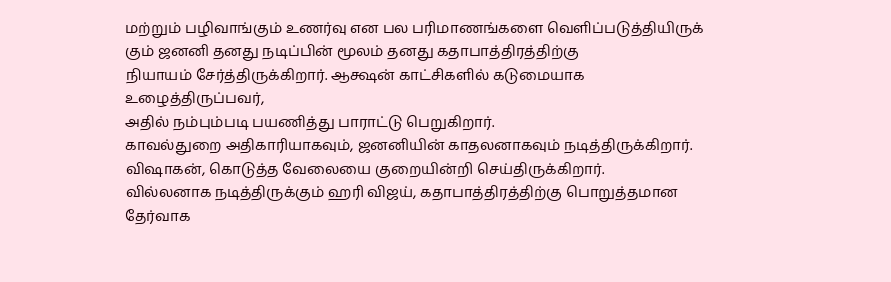மற்றும் பழிவாங்கும் உணர்வு என பல பரிமாணங்களை வெளிப்படுத்தியிருக்
கும் ஜனனி தனது நடிப்பின் மூலம் தனது கதாபாத்திரத்திற்கு
நியாயம் சேர்த்திருக்கிறார். ஆக்ஷன் காட்சிகளில் கடுமையாக உழைத்திருப்பவர்,
அதில் நம்பும்படி பயணித்து பாராட்டு பெறுகிறார்.
காவல்துறை அதிகாரியாகவும், ஜனனியின் காதலனாகவும் நடித்திருக்கிறார்.
விஷாகன், கொடுத்த வேலையை குறையின்றி செய்திருக்கிறார்.
வில்லனாக நடித்திருக்கும் ஹரி விஜய், கதாபாத்திரத்திற்கு பொறுத்தமான
தேர்வாக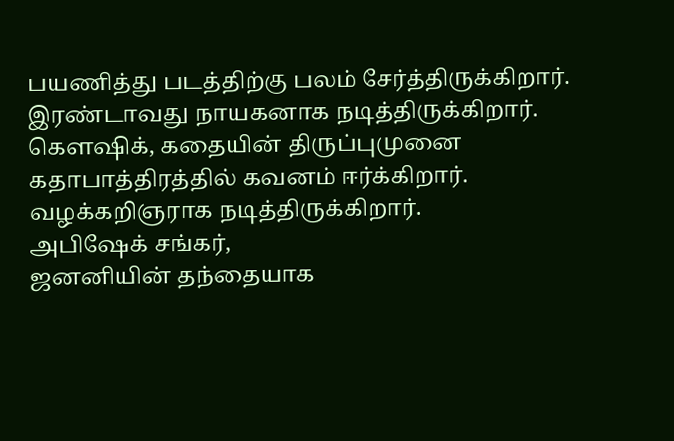பயணித்து படத்திற்கு பலம் சேர்த்திருக்கிறார்.
இரண்டாவது நாயகனாக நடித்திருக்கிறார்.
கெளஷிக், கதையின் திருப்புமுனை கதாபாத்திரத்தில் கவனம் ஈர்க்கிறார்.
வழக்கறிஞராக நடித்திருக்கிறார்.
அபிஷேக் சங்கர்,
ஜனனியின் தந்தையாக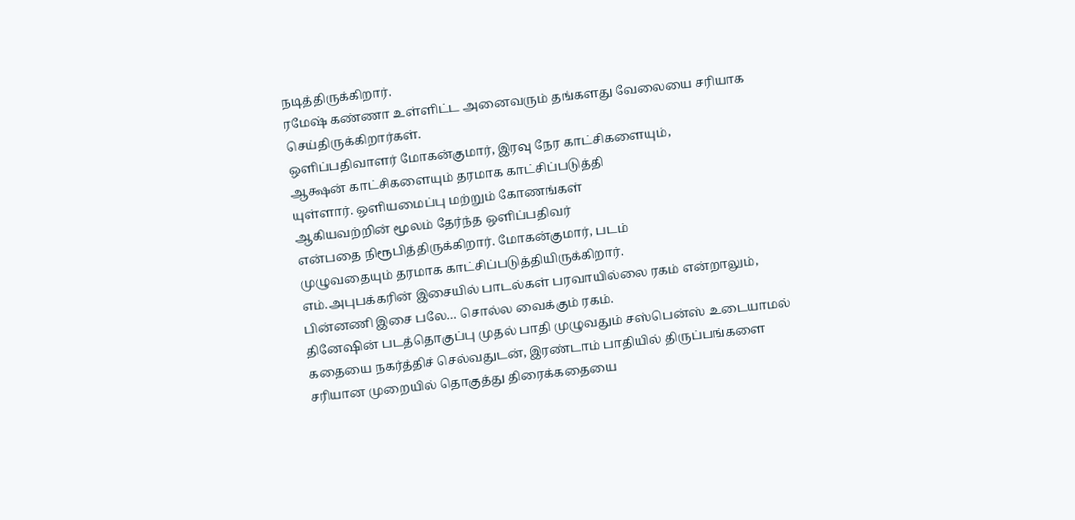நடித்திருக்கிறார்.
ரமேஷ் கண்ணா உள்ளிட்ட அனைவரும் தங்களது வேலையை சரியாக செய்திருக்கிறார்கள்.
ஒளிப்பதிவாளர் மோகன்குமார், இரவு நேர காட்சிகளையும்,
ஆக்ஷன் காட்சிகளையும் தரமாக காட்சிப்படுத்தி
யுள்ளார். ஒளியமைப்பு மற்றும் கோணங்கள்
ஆகியவற்றின் மூலம் தேர்ந்த ஒளிப்பதிவர்
என்பதை நிரூபித்திருக்கிறார். மோகன்குமார், படம்
முழுவதையும் தரமாக காட்சிப்படுத்தியிருக்கிறார்.
எம்.அபுபக்கரின் இசையில் பாடல்கள் பரவாயில்லை ரகம் என்றாலும்,
பின்னணி இசை பலே… சொல்ல வைக்கும் ரகம்.
தினேஷின் படத்தொகுப்பு முதல் பாதி முழுவதும் சஸ்பென்ஸ் உடையாமல்
கதையை நகர்த்திச் செல்வதுடன், இரண்டாம் பாதியில் திருப்பங்களை
சரியான முறையில் தொகுத்து திரைக்கதையை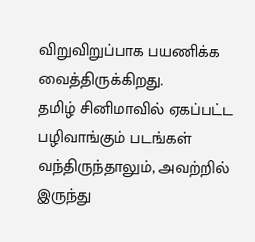விறுவிறுப்பாக பயணிக்க வைத்திருக்கிறது.
தமிழ் சினிமாவில் ஏகப்பட்ட பழிவாங்கும் படங்கள் வந்திருந்தாலும், அவற்றில் இருந்து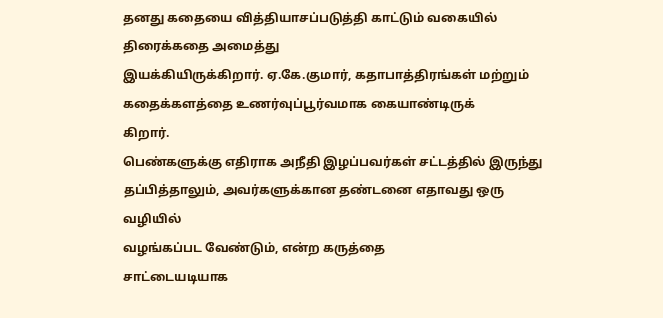தனது கதையை வித்தியாசப்படுத்தி காட்டும் வகையில் திரைக்கதை அமைத்து
இயக்கியிருக்கிறார். ஏ.கே.குமார், கதாபாத்திரங்கள் மற்றும்
கதைக்களத்தை உணர்வுப்பூர்வமாக கையாண்டிருக்
கிறார்.
பெண்களுக்கு எதிராக அநீதி இழப்பவர்கள் சட்டத்தில் இருந்து
தப்பித்தாலும், அவர்களுக்கான தண்டனை எதாவது ஒரு வழியில்
வழங்கப்பட வேண்டும், என்ற கருத்தை
சாட்டையடியாக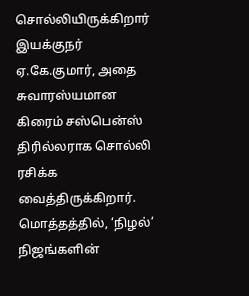சொல்லியிருக்கிறார்
இயக்குநர் ஏ.கே.குமார், அதை சுவாரஸ்யமான கிரைம் சஸ்பென்ஸ்
திரில்லராக சொல்லி ரசிக்க வைத்திருக்கிறார்.
மொத்தத்தில், ‘நிழல்’ நிஜங்களின்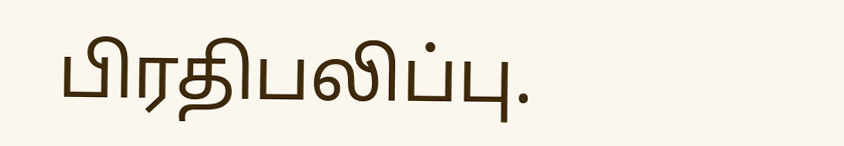பிரதிபலிப்பு.